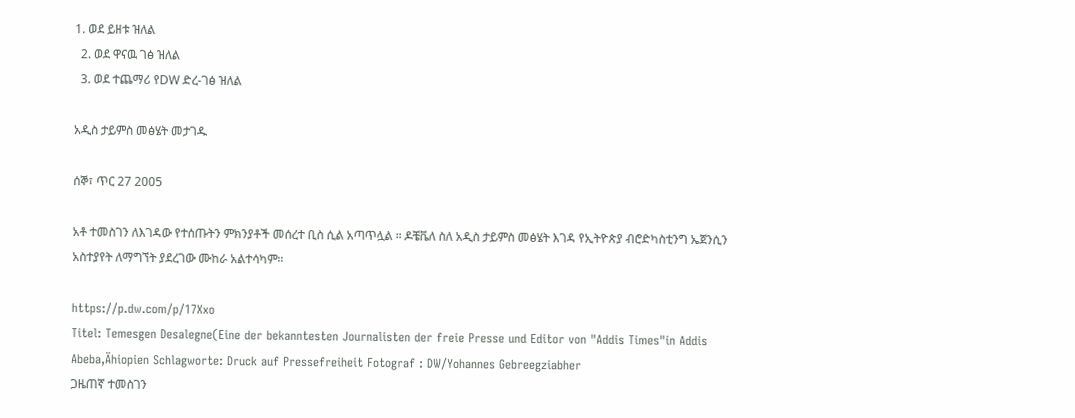1. ወደ ይዘቱ ዝለል
  2. ወደ ዋናዉ ገፅ ዝለል
  3. ወደ ተጨማሪ የDW ድረ-ገፅ ዝለል

አዲስ ታይምስ መፅሄት መታገዱ

ሰኞ፣ ጥር 27 2005

አቶ ተመስገን ለእገዳው የተሰጡትን ምክንያቶች መሰረተ ቢስ ሲል አጣጥሏል ። ዶቼቬለ ስለ አዲስ ታይምስ መፅሄት እገዳ የኢትዮጵያ ብሮድካስቲንግ ኤጀንሲን አስተያየት ለማግኘት ያደረገው ሙከራ አልተሳካም።

https://p.dw.com/p/17Xxo
Titel: Temesgen Desalegne(Eine der bekanntesten Journalisten der freie Presse und Editor von "Addis Times"in Addis Abeba,Ähiopien Schlagworte: Druck auf Pressefreiheit Fotograf : DW/Yohannes Gebreegziabher
ጋዜጠኛ ተመስገን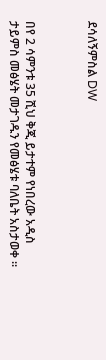ደሳለኝምስል DW



በየ 2 ሳምንቱ 35 ሺህ ቅጂ ይታተም የነበረው አዲስ ታይምስ መፅሄት መታገዱን የመፅሄቱ ባለቤት አስታወቀ ።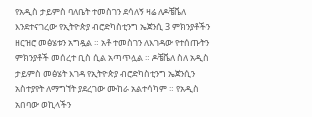የአዲስ ታይምስ ባለቤት ተመስገን ደሳለኝ ዛሬ ለዶቼቬለ እንደተናገረው የኢትዮጵያ ብሮድካስቲንግ ኤጀንሲ 3 ምክንያቶችን ዘርዝሮ መፅሄቱን አግዷል ። አቶ ተመስገን ለእገዳው የተሰጡትን ምክንያቶች መሰረተ ቢስ ሲል አጣጥሏል ። ዶቼቬለ ስለ አዲስ ታይምስ መፅሄት እገዳ የኢትዮጵያ ብሮድካስቲንግ ኤጀንሲን አስተያየት ለማግኘት ያደረገው ሙከራ አልተሳካም ። የአዲስ አበባው ወኪላችን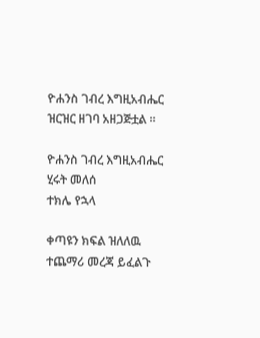ዮሐንስ ገብረ እግዚአብሔር ዝርዝር ዘገባ አዘጋጅቷል ።

ዮሐንስ ገብረ እግዚአብሔር
ሂሩት መለሰ
ተክሌ የኋላ

ቀጣዩን ክፍል ዝለለዉ ተጨማሪ መረጃ ይፈልጉ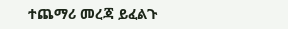ተጨማሪ መረጃ ይፈልጉ